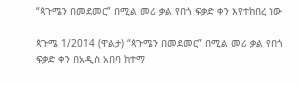“ጳጉሜን በመደመር” በሚል መሪ ቃል የበጎ ፍቃድ ቀን እየተከበረ ነው

ጳጉሜ 1/2014 (ዋልታ) “ጳጉሜን በመደመር” በሚል መሪ ቃል የበጎ ፍቃድ ቀን በአዲስ አበባ ከተማ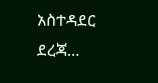አስተዳደር ደረጃ…